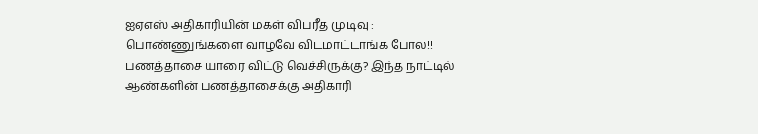ஐஏஎஸ் அதிகாரியின் மகள் விபரீத முடிவு : பொண்ணுங்களை வாழவே விடமாட்டாங்க போல!!
பணத்தாசை யாரை விட்டு வெச்சிருக்கு? இந்த நாட்டில் ஆண்களின் பணத்தாசைக்கு அதிகாரி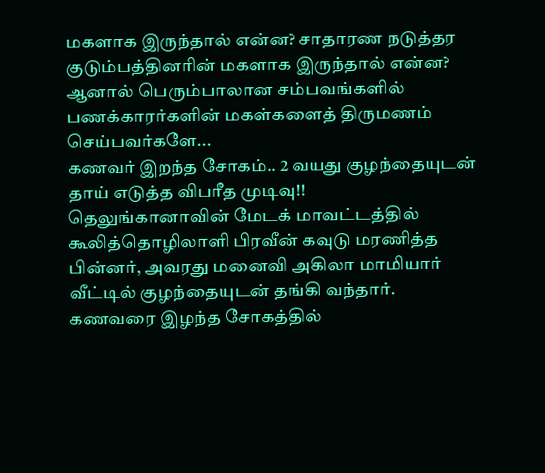மகளாக இருந்தால் என்ன? சாதாரண நடுத்தர குடும்பத்தினரின் மகளாக இருந்தால் என்ன?
ஆனால் பெரும்பாலான சம்பவங்களில் பணக்காரர்களின் மகள்களைத் திருமணம் செய்பவர்களே...
கணவர் இறந்த சோகம்.. 2 வயது குழந்தையுடன் தாய் எடுத்த விபரீத முடிவு!!
தெலுங்கானாவின் மேடக் மாவட்டத்தில் கூலித்தொழிலாளி பிரவீன் கவுடு மரணித்த பின்னர், அவரது மனைவி அகிலா மாமியார் வீட்டில் குழந்தையுடன் தங்கி வந்தார்.
கணவரை இழந்த சோகத்தில்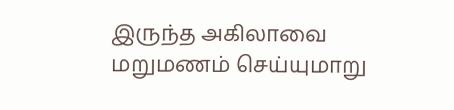இருந்த அகிலாவை மறுமணம் செய்யுமாறு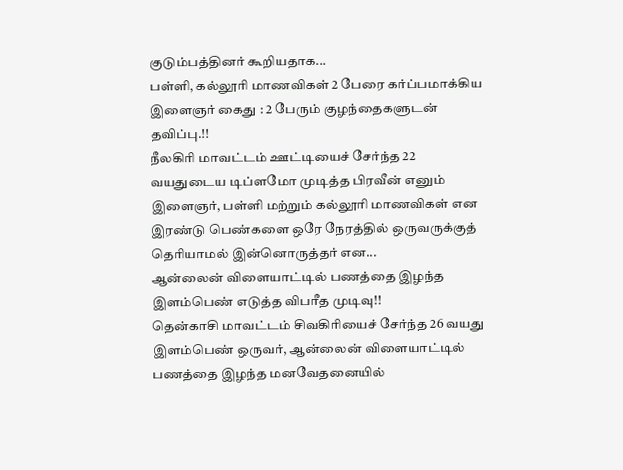குடும்பத்தினர் கூறியதாக...
பள்ளி, கல்லூரி மாணவிகள் 2 பேரை கர்ப்பமாக்கிய இளைஞர் கைது : 2 பேரும் குழந்தைகளுடன் தவிப்பு.!!
நீலகிரி மாவட்டம் ஊட்டியைச் சேர்ந்த 22 வயதுடைய டிப்ளமோ முடித்த பிரவீன் எனும் இளைஞர், பள்ளி மற்றும் கல்லூரி மாணவிகள் என இரண்டு பெண்களை ஒரே நேரத்தில் ஒருவருக்குத் தெரியாமல் இன்னொருத்தர் என...
ஆன்லைன் விளையாட்டில் பணத்தை இழந்த இளம்பெண் எடுத்த விபரீத முடிவு!!
தென்காசி மாவட்டம் சிவகிரியைச் சேர்ந்த 26 வயது இளம்பெண் ஒருவர், ஆன்லைன் விளையாட்டில் பணத்தை இழந்த மனவேதனையில்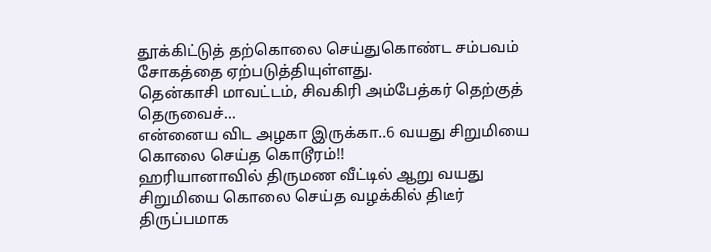தூக்கிட்டுத் தற்கொலை செய்துகொண்ட சம்பவம் சோகத்தை ஏற்படுத்தியுள்ளது.
தென்காசி மாவட்டம், சிவகிரி அம்பேத்கர் தெற்குத் தெருவைச்...
என்னைய விட அழகா இருக்கா..6 வயது சிறுமியை கொலை செய்த கொடூரம்!!
ஹரியானாவில் திருமண வீட்டில் ஆறு வயது சிறுமியை கொலை செய்த வழக்கில் திடீர் திருப்பமாக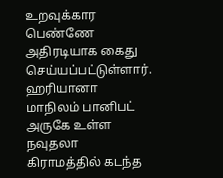உறவுக்கார பெண்ணே அதிரடியாக கைது செய்யப்பட்டுள்ளார்.
ஹரியானா மாநிலம் பானிபட் அருகே உள்ள நவுதலா கிராமத்தில் கடந்த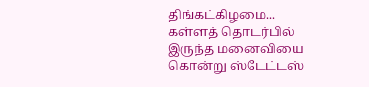திங்கட்கிழமை...
கள்ளத் தொடர்பில் இருந்த மனைவியை கொன்று ஸ்டேட்டஸ்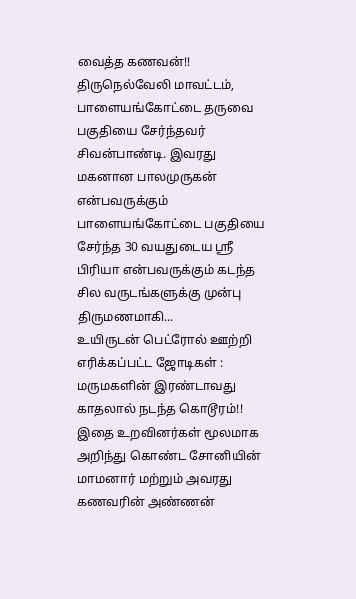வைத்த கணவன்!!
திருநெல்வேலி மாவட்டம், பாளையங்கோட்டை தருவை பகுதியை சேர்ந்தவர் சிவன்பாண்டி. இவரது மகனான பாலமுருகன் என்பவருக்கும் பாளையங்கோட்டை பகுதியை சேர்ந்த 30 வயதுடைய ஸ்ரீ பிரியா என்பவருக்கும் கடந்த சில வருடங்களுக்கு முன்பு திருமணமாகி...
உயிருடன் பெட்ரோல் ஊற்றி எரிக்கப்பட்ட ஜோடிகள் : மருமகளின் இரண்டாவது காதலால் நடந்த கொடூரம்!!
இதை உறவினர்கள் மூலமாக அறிந்து கொண்ட சோனியின் மாமனார் மற்றும் அவரது கணவரின் அண்ணன்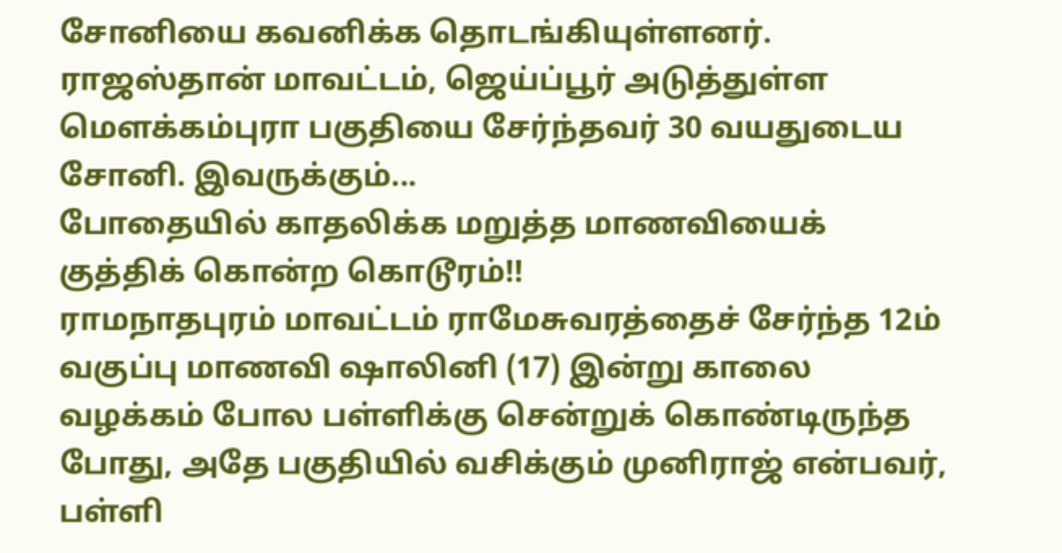சோனியை கவனிக்க தொடங்கியுள்ளனர்.
ராஜஸ்தான் மாவட்டம், ஜெய்ப்பூர் அடுத்துள்ள மௌக்கம்புரா பகுதியை சேர்ந்தவர் 30 வயதுடைய சோனி. இவருக்கும்...
போதையில் காதலிக்க மறுத்த மாணவியைக் குத்திக் கொன்ற கொடூரம்!!
ராமநாதபுரம் மாவட்டம் ராமேசுவரத்தைச் சேர்ந்த 12ம் வகுப்பு மாணவி ஷாலினி (17) இன்று காலை வழக்கம் போல பள்ளிக்கு சென்றுக் கொண்டிருந்த போது, அதே பகுதியில் வசிக்கும் முனிராஜ் என்பவர், பள்ளி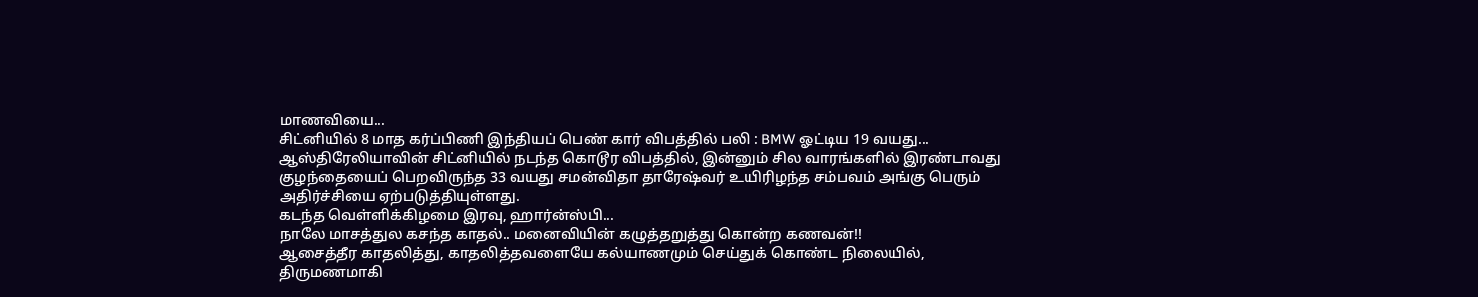மாணவியை...
சிட்னியில் 8 மாத கர்ப்பிணி இந்தியப் பெண் கார் விபத்தில் பலி : BMW ஓட்டிய 19 வயது...
ஆஸ்திரேலியாவின் சிட்னியில் நடந்த கொடூர விபத்தில், இன்னும் சில வாரங்களில் இரண்டாவது குழந்தையைப் பெறவிருந்த 33 வயது சமன்விதா தாரேஷ்வர் உயிரிழந்த சம்பவம் அங்கு பெரும் அதிர்ச்சியை ஏற்படுத்தியுள்ளது.
கடந்த வெள்ளிக்கிழமை இரவு, ஹார்ன்ஸ்பி...
நாலே மாசத்துல கசந்த காதல்.. மனைவியின் கழுத்தறுத்து கொன்ற கணவன்!!
ஆசைத்தீர காதலித்து, காதலித்தவளையே கல்யாணமும் செய்துக் கொண்ட நிலையில், திருமணமாகி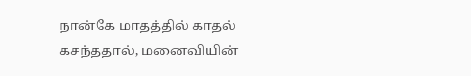நான்கே மாதத்தில் காதல் கசந்ததால், மனைவியின்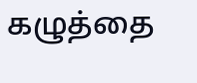கழுத்தை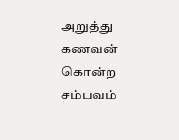அறுத்து கணவன் கொன்ற சம்பவம்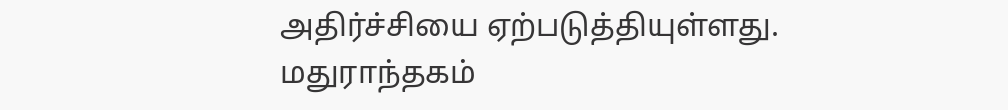அதிர்ச்சியை ஏற்படுத்தியுள்ளது.
மதுராந்தகம்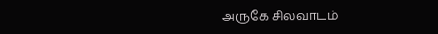அருகே சிலவாடம்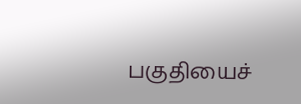பகுதியைச்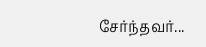சேர்ந்தவர்...